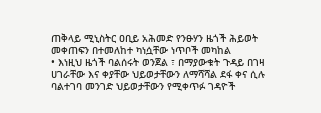ጠቅላይ ሚኒስትር ዐቢይ አሕመድ የንፁሃን ዜጎች ሕይወት መቀጠፍን በተመለከተ ካነሷቸው ነጥቦች መካከል
• እነዚህ ዜጎች ባልሰሩት ወንጀል ፣ በማያውቁት ጉዳይ በገዛ ሀገራቸው እና ቀያቸው ህይወታቸውን ለማሻሻል ደፋ ቀና ሲሉ ባልተገባ መንገድ ህይወታቸውን የሚቀጥፉ ገዳዮች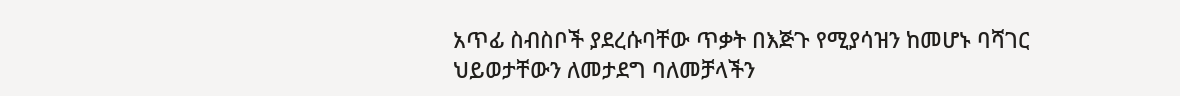አጥፊ ስብስቦች ያደረሱባቸው ጥቃት በእጅጉ የሚያሳዝን ከመሆኑ ባሻገር ህይወታቸውን ለመታደግ ባለመቻላችን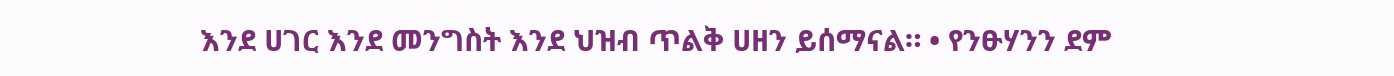እንደ ሀገር እንደ መንግስት እንደ ህዝብ ጥልቅ ሀዘን ይሰማናል። • የንፁሃንን ደም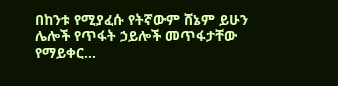በከንቱ የሚያፈሱ የትኛውም ሸኔም ይሁን ሌሎች የጥፋት ኃይሎች መጥፋታቸው የማይቀር…